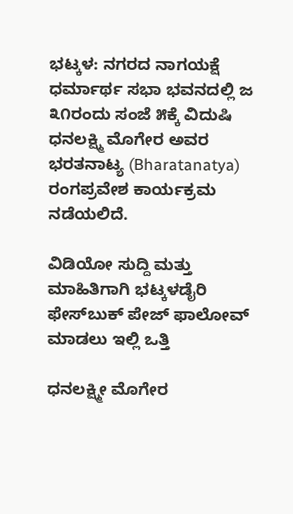ಭಟ್ಕಳ: ನಗರದ ನಾಗಯಕ್ಷೆ ಧರ್ಮಾರ್ಥ ಸಭಾ ಭವನದಲ್ಲಿ ಜ ೩೧ರಂದು ಸಂಜೆ ೫ಕ್ಕೆ ವಿದುಷಿ ಧನಲಕ್ಷ್ಮಿ ಮೊಗೇರ ಅವರ ಭರತನಾಟ್ಯ (Bharatanatya) ರಂಗಪ್ರವೇಶ ಕಾರ್ಯಕ್ರಮ ನಡೆಯಲಿದೆ.

ವಿಡಿಯೋ ಸುದ್ದಿ ಮತ್ತು ಮಾಹಿತಿಗಾಗಿ ಭಟ್ಕಳಡೈರಿ ಫೇಸ್‌ಬುಕ್‌ ಪೇಜ್ ಫಾಲೋವ್ ಮಾಡಲು ಇಲ್ಲಿ ಒತ್ತಿ

ಧನಲಕ್ಷ್ಮೀ ಮೊಗೇರ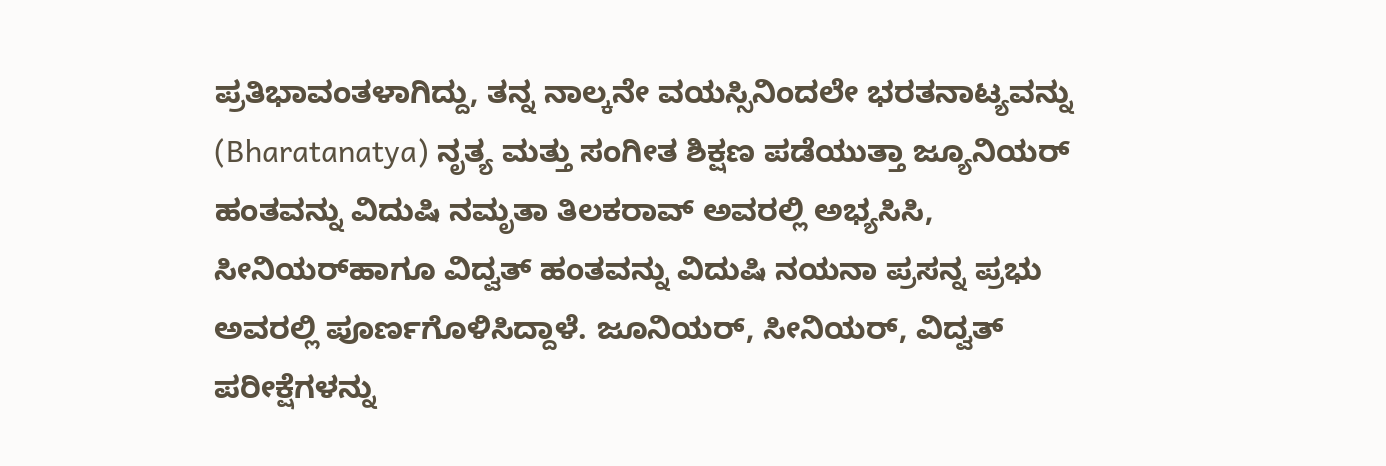ಪ್ರತಿಭಾವಂತಳಾಗಿದ್ದು, ತನ್ನ ನಾಲ್ಕನೇ ವಯಸ್ಸಿನಿಂದಲೇ ಭರತನಾಟ್ಯವನ್ನು (Bharatanatya) ನೃತ್ಯ ಮತ್ತು ಸಂಗೀತ ಶಿಕ್ಷಣ ಪಡೆಯುತ್ತಾ ಜ್ಯೂನಿಯರ್‌ ಹಂತವನ್ನು ವಿದುಷಿ ನಮೃತಾ ತಿಲಕರಾವ್ ಅವರಲ್ಲಿ ಅಭ್ಯಸಿಸಿ, ಸೀನಿಯರ್‌ಹಾಗೂ ವಿದ್ವತ್ ಹಂತವನ್ನು ವಿದುಷಿ ನಯನಾ ಪ್ರಸನ್ನ ಪ್ರಭು ಅವರಲ್ಲಿ ಪೂರ್ಣಗೊಳಿಸಿದ್ದಾಳೆ. ಜೂನಿಯರ್, ಸೀನಿಯರ್, ವಿದ್ವತ್ ಪರೀಕ್ಷೆಗಳನ್ನು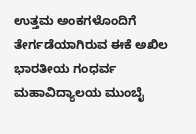ಉತ್ತಮ ಅಂಕಗಳೊಂದಿಗೆ ತೇರ್ಗಡೆಯಾಗಿರುವ ಈಕೆ ಅಖಿಲ ಭಾರತೀಯ ಗಂಧರ್ವ ಮಹಾವಿದ್ಯಾಲಯ ಮುಂಬೈ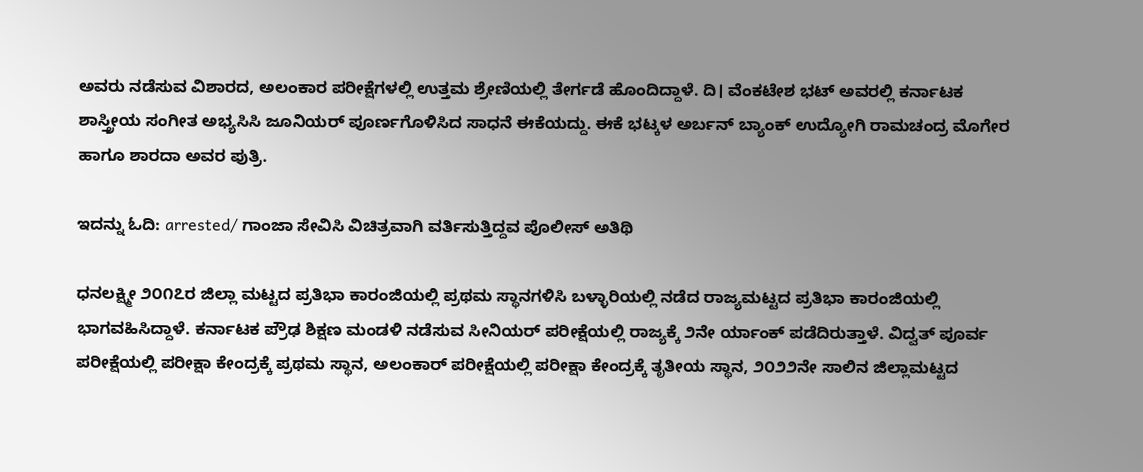ಅವರು ನಡೆಸುವ ವಿಶಾರದ, ಅಲಂಕಾರ ಪರೀಕ್ಷೆಗಳಲ್ಲಿ ಉತ್ತಮ ಶ್ರೇಣಿಯಲ್ಲಿ ತೇರ್ಗಡೆ ಹೊಂದಿದ್ದಾಳೆ. ದಿ। ವೆಂಕಟೇಶ ಭಟ್ ಅವರಲ್ಲಿ ಕರ್ನಾಟಕ ಶಾಸ್ತ್ರೀಯ ಸಂಗೀತ ಅಭ್ಯಸಿಸಿ ಜೂನಿಯರ್ ಪೂರ್ಣಗೊಳಿಸಿದ ಸಾಧನೆ ಈಕೆಯದ್ದು. ಈಕೆ ಭಟ್ಕಳ ಅರ್ಬನ್ ಬ್ಯಾಂಕ್ ಉದ್ಯೋಗಿ ರಾಮಚಂದ್ರ ಮೊಗೇರ ಹಾಗೂ ಶಾರದಾ ಅವರ ಪುತ್ರಿ.

ಇದನ್ನು ಓದಿ: arrested/ ಗಾಂಜಾ ಸೇವಿಸಿ ವಿಚಿತ್ರವಾಗಿ ವರ್ತಿಸುತ್ತಿದ್ದವ ಪೊಲೀಸ್ ಅತಿಥಿ

ಧನಲಕ್ಷ್ಮೀ ೨೦೧೭ರ ಜಿಲ್ಲಾ ಮಟ್ಟದ ಪ್ರತಿಭಾ ಕಾರಂಜಿಯಲ್ಲಿ ಪ್ರಥಮ ಸ್ಥಾನಗಳಿಸಿ ಬಳ್ಳಾರಿಯಲ್ಲಿ ನಡೆದ ರಾಜ್ಯಮಟ್ಟದ ಪ್ರತಿಭಾ ಕಾರಂಜಿಯಲ್ಲಿ ಭಾಗವಹಿಸಿದ್ದಾಳೆ. ಕರ್ನಾಟಕ ಪ್ರೌಢ ಶಿಕ್ಷಣ ಮಂಡಳಿ ನಡೆಸುವ ಸೀನಿಯರ್‌ ಪರೀಕ್ಷೆಯಲ್ಲಿ ರಾಜ್ಯಕ್ಕೆ ೨ನೇ ‌ರ್ಯಾಂಕ್ ಪಡೆದಿರುತ್ತಾಳೆ. ವಿದ್ವತ್ ಪೂರ್ವ ಪರೀಕ್ಷೆಯಲ್ಲಿ ಪರೀಕ್ಷಾ ಕೇಂದ್ರಕ್ಕೆ ಪ್ರಥಮ ಸ್ಥಾನ, ಅಲಂಕಾರ್‌ ಪರೀಕ್ಷೆಯಲ್ಲಿ ಪರೀಕ್ಷಾ ಕೇಂದ್ರಕ್ಕೆ ತೃತೀಯ ಸ್ಥಾನ, ೨೦೨೨ನೇ ಸಾಲಿನ ಜಿಲ್ಲಾಮಟ್ಟದ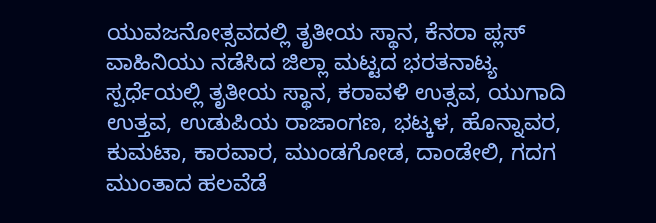ಯುವಜನೋತ್ಸವದಲ್ಲಿ ತೃತೀಯ ಸ್ಥಾನ, ಕೆನರಾ ಪ್ಲಸ್ ವಾಹಿನಿಯು ನಡೆಸಿದ ಜಿಲ್ಲಾ ಮಟ್ಟದ ಭರತನಾಟ್ಯ ಸ್ಪರ್ಧೆಯಲ್ಲಿ ತೃತೀಯ ಸ್ಥಾನ, ಕರಾವಳಿ ಉತ್ಸವ, ಯುಗಾದಿ ಉತ್ತವ, ಉಡುಪಿಯ ರಾಜಾಂಗಣ, ಭಟ್ಕಳ, ಹೊನ್ನಾವರ, ಕುಮಟಾ, ಕಾರವಾರ, ಮುಂಡಗೋಡ, ದಾಂಡೇಲಿ, ಗದಗ ಮುಂತಾದ ಹಲವೆಡೆ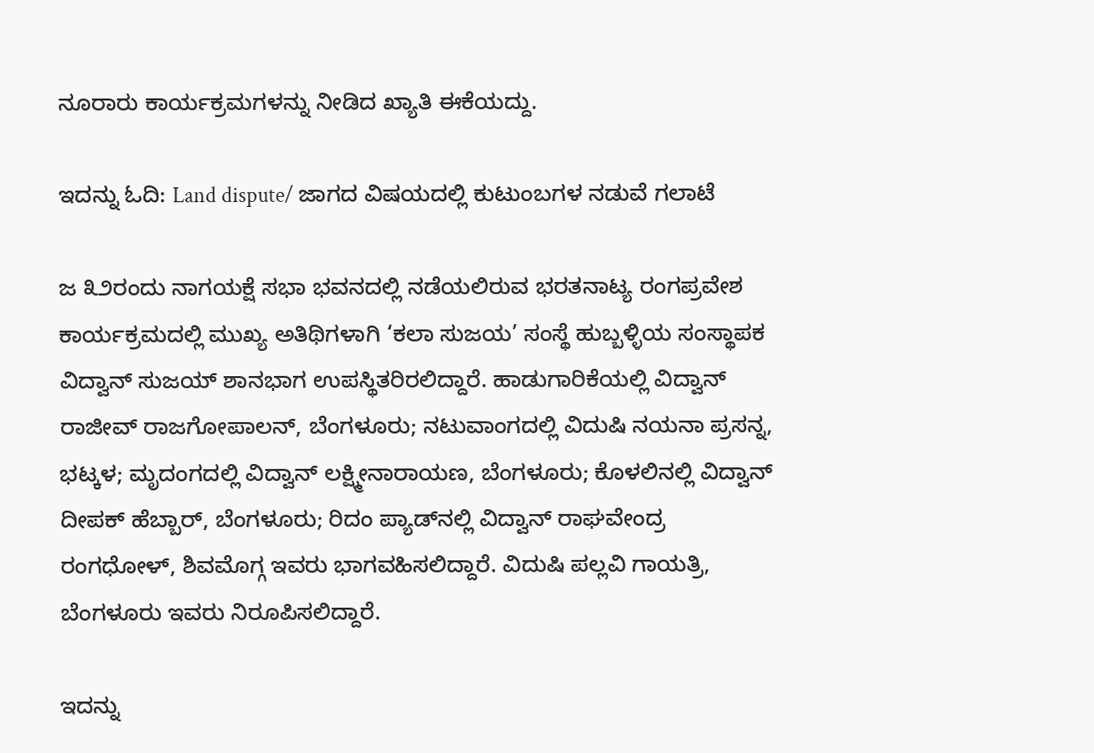ನೂರಾರು ಕಾರ್ಯಕ್ರಮಗಳನ್ನು ನೀಡಿದ ಖ್ಯಾತಿ ಈಕೆಯದ್ದು.

ಇದನ್ನು ಓದಿ: Land dispute/ ಜಾಗದ ವಿಷಯದಲ್ಲಿ ಕುಟುಂಬಗಳ ನಡುವೆ ಗಲಾಟೆ

ಜ ೩೨ರಂದು ನಾಗಯಕ್ಷೆ ಸಭಾ ಭವನದಲ್ಲಿ ನಡೆಯಲಿರುವ ಭರತನಾಟ್ಯ ರಂಗಪ್ರವೇಶ ಕಾರ್ಯಕ್ರಮದಲ್ಲಿ ಮುಖ್ಯ ಅತಿಥಿಗಳಾಗಿ ‘ಕಲಾ ಸುಜಯ’ ಸಂಸ್ಥೆ ಹುಬ್ಬಳ್ಳಿಯ ಸಂಸ್ಥಾಪಕ ವಿದ್ವಾನ್ ಸುಜಯ್ ಶಾನಭಾಗ ಉಪಸ್ಥಿತರಿರಲಿದ್ದಾರೆ. ಹಾಡುಗಾರಿಕೆಯಲ್ಲಿ ವಿದ್ವಾನ್ ರಾಜೀವ್ ರಾಜಗೋಪಾಲನ್, ಬೆಂಗಳೂರು; ನಟುವಾಂಗದಲ್ಲಿ ವಿದುಷಿ ನಯನಾ ಪ್ರಸನ್ನ, ಭಟ್ಕಳ; ಮೃದಂಗದಲ್ಲಿ ವಿದ್ವಾನ್ ಲಕ್ಷ್ಮೀನಾರಾಯಣ, ಬೆಂಗಳೂರು; ಕೊಳಲಿನಲ್ಲಿ ವಿದ್ವಾನ್ ದೀಪಕ್ ಹೆಬ್ಬಾರ್, ಬೆಂಗಳೂರು; ರಿದಂ ಪ್ಯಾಡ್‌ನಲ್ಲಿ ವಿದ್ವಾನ್ ರಾಘವೇಂದ್ರ ರಂಗಧೋಳ್, ಶಿವಮೊಗ್ಗ ಇವರು ಭಾಗವಹಿಸಲಿದ್ದಾರೆ. ವಿದುಷಿ ಪಲ್ಲವಿ ಗಾಯತ್ರಿ, ಬೆಂಗಳೂರು ಇವರು ನಿರೂಪಿಸಲಿದ್ದಾರೆ.

ಇದನ್ನು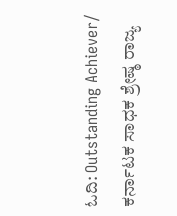ಓದಿ: Outstanding Achiever/ ಕರ್ನಾಟಕ ಸಾಧಕ ಶ್ರೇಷ್ಠ ರಾಜ್ಯ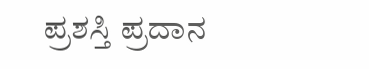ಪ್ರಶಸ್ತಿ ಪ್ರದಾನ